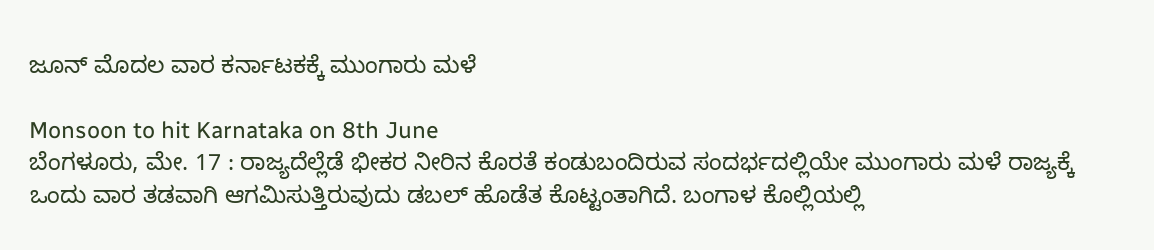ಜೂನ್ ಮೊದಲ ವಾರ ಕರ್ನಾಟಕಕ್ಕೆ ಮುಂಗಾರು ಮಳೆ

Monsoon to hit Karnataka on 8th June
ಬೆಂಗಳೂರು, ಮೇ. 17 : ರಾಜ್ಯದೆಲ್ಲೆಡೆ ಭೀಕರ ನೀರಿನ ಕೊರತೆ ಕಂಡುಬಂದಿರುವ ಸಂದರ್ಭದಲ್ಲಿಯೇ ಮುಂಗಾರು ಮಳೆ ರಾಜ್ಯಕ್ಕೆ ಒಂದು ವಾರ ತಡವಾಗಿ ಆಗಮಿಸುತ್ತಿರುವುದು ಡಬಲ್ ಹೊಡೆತ ಕೊಟ್ಟಂತಾಗಿದೆ. ಬಂಗಾಳ ಕೊಲ್ಲಿಯಲ್ಲಿ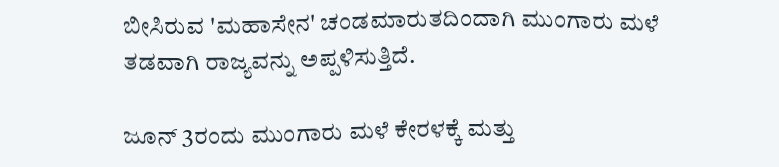ಬೀಸಿರುವ 'ಮಹಾಸೇನ' ಚಂಡಮಾರುತದಿಂದಾಗಿ ಮುಂಗಾರು ಮಳೆ ತಡವಾಗಿ ರಾಜ್ಯವನ್ನು ಅಪ್ಪಳಿಸುತ್ತಿದೆ.

ಜೂನ್ 3ರಂದು ಮುಂಗಾರು ಮಳೆ ಕೇರಳಕ್ಕೆ ಮತ್ತು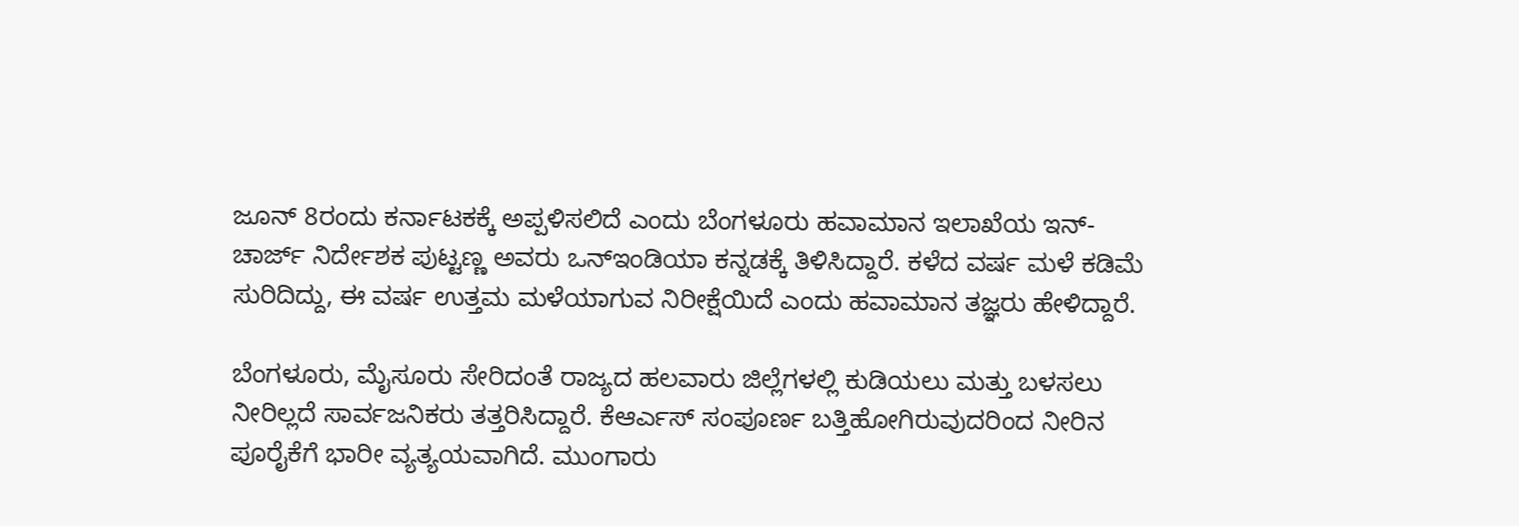ಜೂನ್ 8ರಂದು ಕರ್ನಾಟಕಕ್ಕೆ ಅಪ್ಪಳಿಸಲಿದೆ ಎಂದು ಬೆಂಗಳೂರು ಹವಾಮಾನ ಇಲಾಖೆಯ ಇನ್-ಚಾರ್ಜ್ ನಿರ್ದೇಶಕ ಪುಟ್ಟಣ್ಣ ಅವರು ಒನ್ಇಂಡಿಯಾ ಕನ್ನಡಕ್ಕೆ ತಿಳಿಸಿದ್ದಾರೆ. ಕಳೆದ ವರ್ಷ ಮಳೆ ಕಡಿಮೆ ಸುರಿದಿದ್ದು, ಈ ವರ್ಷ ಉತ್ತಮ ಮಳೆಯಾಗುವ ನಿರೀಕ್ಷೆಯಿದೆ ಎಂದು ಹವಾಮಾನ ತಜ್ಞರು ಹೇಳಿದ್ದಾರೆ.

ಬೆಂಗಳೂರು, ಮೈಸೂರು ಸೇರಿದಂತೆ ರಾಜ್ಯದ ಹಲವಾರು ಜಿಲ್ಲೆಗಳಲ್ಲಿ ಕುಡಿಯಲು ಮತ್ತು ಬಳಸಲು ನೀರಿಲ್ಲದೆ ಸಾರ್ವಜನಿಕರು ತತ್ತರಿಸಿದ್ದಾರೆ. ಕೆಆರ್ಎಸ್ ಸಂಪೂರ್ಣ ಬತ್ತಿಹೋಗಿರುವುದರಿಂದ ನೀರಿನ ಪೂರೈಕೆಗೆ ಭಾರೀ ವ್ಯತ್ಯಯವಾಗಿದೆ. ಮುಂಗಾರು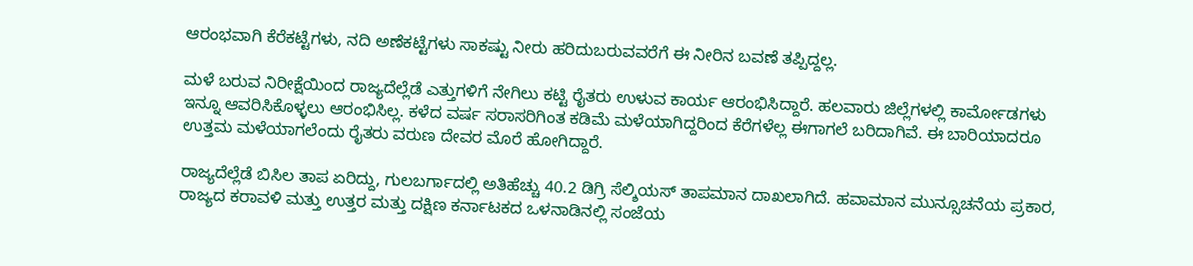ಆರಂಭವಾಗಿ ಕೆರೆಕಟ್ಟೆಗಳು, ನದಿ ಅಣೆಕಟ್ಟೆಗಳು ಸಾಕಷ್ಟು ನೀರು ಹರಿದುಬರುವವರೆಗೆ ಈ ನೀರಿನ ಬವಣೆ ತಪ್ಪಿದ್ದಲ್ಲ.

ಮಳೆ ಬರುವ ನಿರೀಕ್ಷೆಯಿಂದ ರಾಜ್ಯದೆಲ್ಲೆಡೆ ಎತ್ತುಗಳಿಗೆ ನೇಗಿಲು ಕಟ್ಟಿ ರೈತರು ಉಳುವ ಕಾರ್ಯ ಆರಂಭಿಸಿದ್ದಾರೆ. ಹಲವಾರು ಜಿಲ್ಲೆಗಳಲ್ಲಿ ಕಾರ್ಮೋಡಗಳು ಇನ್ನೂ ಆವರಿಸಿಕೊಳ್ಳಲು ಆರಂಭಿಸಿಲ್ಲ. ಕಳೆದ ವರ್ಷ ಸರಾಸರಿಗಿಂತ ಕಡಿಮೆ ಮಳೆಯಾಗಿದ್ದರಿಂದ ಕೆರೆಗಳೆಲ್ಲ ಈಗಾಗಲೆ ಬರಿದಾಗಿವೆ. ಈ ಬಾರಿಯಾದರೂ ಉತ್ತಮ ಮಳೆಯಾಗಲೆಂದು ರೈತರು ವರುಣ ದೇವರ ಮೊರೆ ಹೋಗಿದ್ದಾರೆ.

ರಾಜ್ಯದೆಲ್ಲೆಡೆ ಬಿಸಿಲ ತಾಪ ಏರಿದ್ದು, ಗುಲಬರ್ಗಾದಲ್ಲಿ ಅತಿಹೆಚ್ಚು 40.2 ಡಿಗ್ರಿ ಸೆಲ್ಶಿಯಸ್ ತಾಪಮಾನ ದಾಖಲಾಗಿದೆ. ಹವಾಮಾನ ಮುನ್ಸೂಚನೆಯ ಪ್ರಕಾರ, ರಾಜ್ಯದ ಕರಾವಳಿ ಮತ್ತು ಉತ್ತರ ಮತ್ತು ದಕ್ಷಿಣ ಕರ್ನಾಟಕದ ಒಳನಾಡಿನಲ್ಲಿ ಸಂಜೆಯ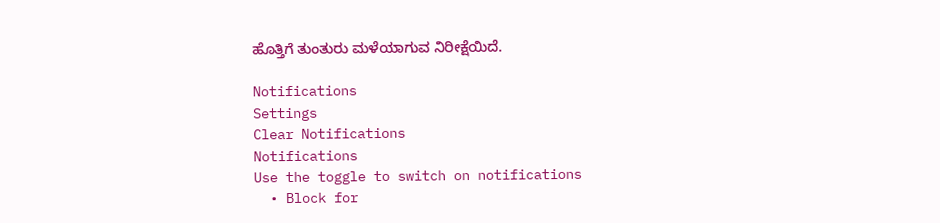ಹೊತ್ತಿಗೆ ತುಂತುರು ಮಳೆಯಾಗುವ ನಿರೀಕ್ಷೆಯಿದೆ.

Notifications
Settings
Clear Notifications
Notifications
Use the toggle to switch on notifications
  • Block for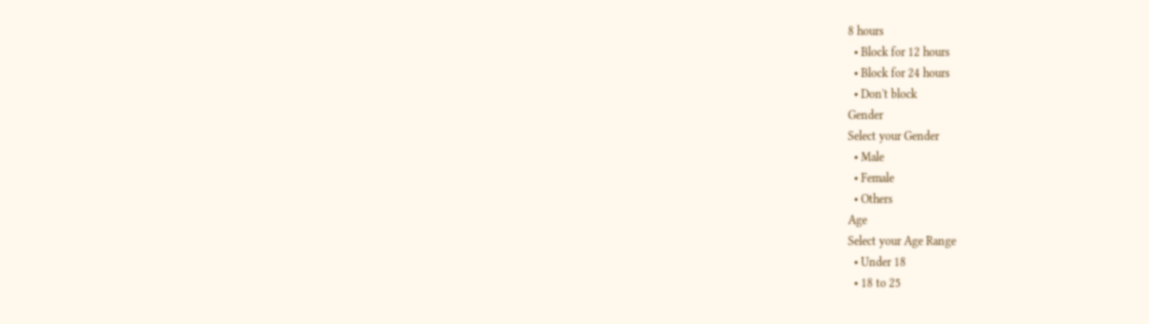8 hours
  • Block for 12 hours
  • Block for 24 hours
  • Don't block
Gender
Select your Gender
  • Male
  • Female
  • Others
Age
Select your Age Range
  • Under 18
  • 18 to 25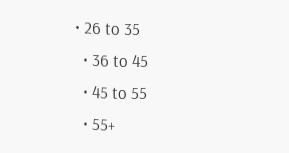• 26 to 35
  • 36 to 45
  • 45 to 55
  • 55+